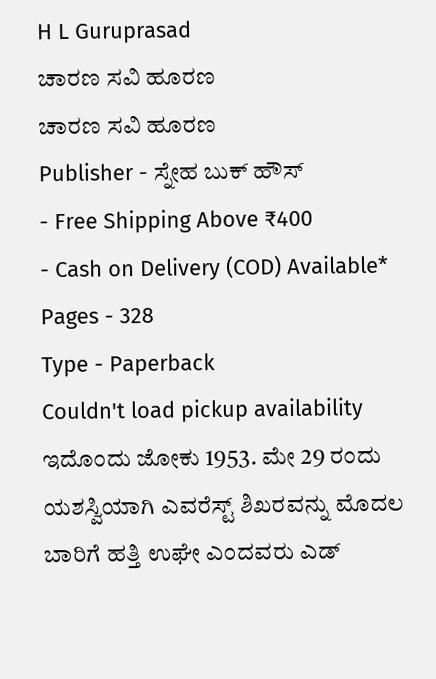H L Guruprasad
ಚಾರಣ ಸವಿ ಹೂರಣ
ಚಾರಣ ಸವಿ ಹೂರಣ
Publisher - ಸ್ನೇಹ ಬುಕ್ ಹೌಸ್
- Free Shipping Above ₹400
- Cash on Delivery (COD) Available*
Pages - 328
Type - Paperback
Couldn't load pickup availability
ಇದೊಂದು ಜೋಕು 1953. ಮೇ 29 ರಂದು ಯಶಸ್ವಿಯಾಗಿ ಎವರೆಸ್ಟ್ ಶಿಖರವನ್ನು ಮೊದಲ ಬಾರಿಗೆ ಹತ್ತಿ ಉಘೇ ಎಂದವರು ಎಡ್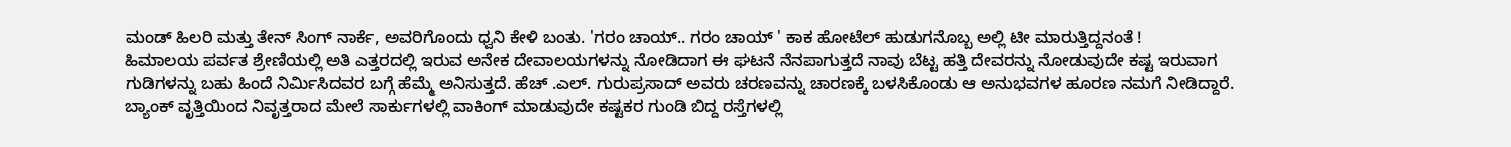ಮಂಡ್ ಹಿಲರಿ ಮತ್ತು ತೇನ್ ಸಿಂಗ್ ನಾರ್ಕೆ, ಅವರಿಗೊಂದು ಧ್ವನಿ ಕೇಳಿ ಬಂತು. 'ಗರಂ ಚಾಯ್.. ಗರಂ ಚಾಯ್ ' ಕಾಕ ಹೋಟೆಲ್ ಹುಡುಗನೊಬ್ಬ ಅಲ್ಲಿ ಟೀ ಮಾರುತ್ತಿದ್ದನಂತೆ !
ಹಿಮಾಲಯ ಪರ್ವತ ಶ್ರೇಣಿಯಲ್ಲಿ ಅತಿ ಎತ್ತರದಲ್ಲಿ ಇರುವ ಅನೇಕ ದೇವಾಲಯಗಳನ್ನು ನೋಡಿದಾಗ ಈ ಘಟನೆ ನೆನಪಾಗುತ್ತದೆ ನಾವು ಬೆಟ್ಟ ಹತ್ತಿ ದೇವರನ್ನು ನೋಡುವುದೇ ಕಷ್ಟ ಇರುವಾಗ ಗುಡಿಗಳನ್ನು ಬಹು ಹಿಂದೆ ನಿರ್ಮಿಸಿದವರ ಬಗ್ಗೆ ಹೆಮ್ಮೆ ಅನಿಸುತ್ತದೆ. ಹೆಚ್ .ಎಲ್. ಗುರುಪ್ರಸಾದ್ ಅವರು ಚರಣವನ್ನು ಚಾರಣಕ್ಕೆ ಬಳಸಿಕೊಂಡು ಆ ಅನುಭವಗಳ ಹೂರಣ ನಮಗೆ ನೀಡಿದ್ದಾರೆ. ಬ್ಯಾಂಕ್ ವೃತ್ತಿಯಿಂದ ನಿವೃತ್ತರಾದ ಮೇಲೆ ಸಾರ್ಕುಗಳಲ್ಲಿ ವಾಕಿಂಗ್ ಮಾಡುವುದೇ ಕಷ್ಟಕರ ಗುಂಡಿ ಬಿದ್ದ ರಸ್ತೆಗಳಲ್ಲಿ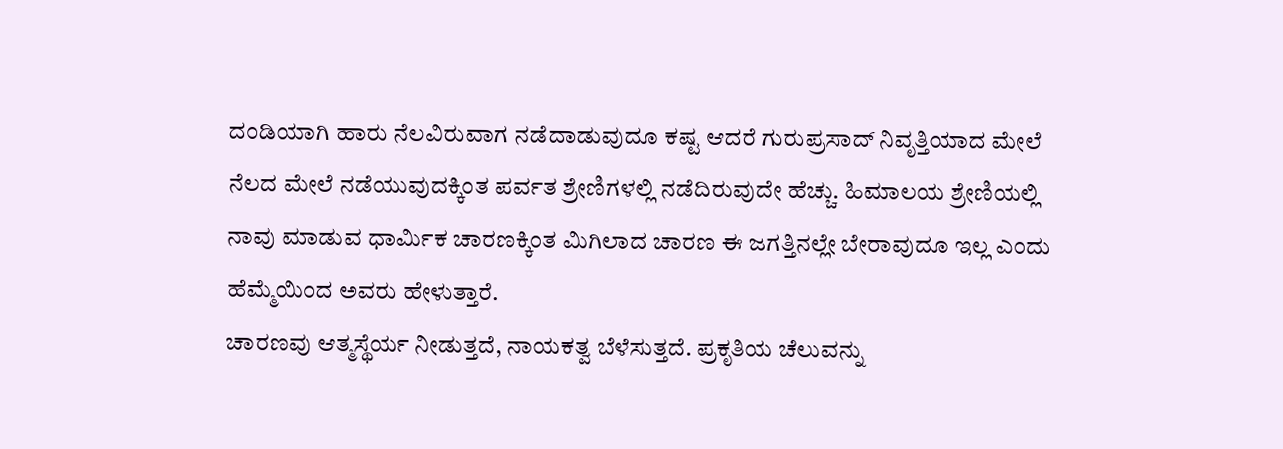ದಂಡಿಯಾಗಿ ಹಾರು ನೆಲವಿರುವಾಗ ನಡೆದಾಡುವುದೂ ಕಷ್ಟ ಆದರೆ ಗುರುಪ್ರಸಾದ್ ನಿವೃತ್ತಿಯಾದ ಮೇಲೆ ನೆಲದ ಮೇಲೆ ನಡೆಯುವುದಕ್ಕಿಂತ ಪರ್ವತ ಶ್ರೇಣಿಗಳಲ್ಲಿ ನಡೆದಿರುವುದೇ ಹೆಚ್ಚು. ಹಿಮಾಲಯ ಶ್ರೇಣಿಯಲ್ಲಿ ನಾವು ಮಾಡುವ ಧಾರ್ಮಿಕ ಚಾರಣಕ್ಕಿಂತ ಮಿಗಿಲಾದ ಚಾರಣ ಈ ಜಗತ್ತಿನಲ್ಲೇ ಬೇರಾವುದೂ ಇಲ್ಲ ಎಂದು ಹೆಮ್ಮೆಯಿಂದ ಅವರು ಹೇಳುತ್ತಾರೆ.
ಚಾರಣವು ಆತ್ಮಸ್ಥೆರ್ಯ ನೀಡುತ್ತದೆ, ನಾಯಕತ್ವ ಬೆಳೆಸುತ್ತದೆ. ಪ್ರಕೃತಿಯ ಚೆಲುವನ್ನು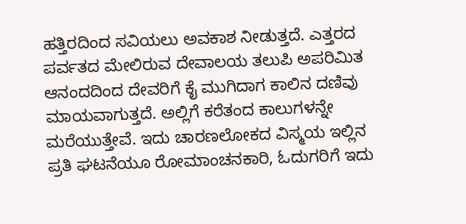ಹತ್ತಿರದಿಂದ ಸವಿಯಲು ಅವಕಾಶ ನೀಡುತ್ತದೆ. ಎತ್ತರದ ಪರ್ವತದ ಮೇಲಿರುವ ದೇವಾಲಯ ತಲುಪಿ ಅಪರಿಮಿತ ಆನಂದದಿಂದ ದೇವರಿಗೆ ಕೈ ಮುಗಿದಾಗ ಕಾಲಿನ ದಣಿವು ಮಾಯವಾಗುತ್ತದೆ. ಅಲ್ಲಿಗೆ ಕರೆತಂದ ಕಾಲುಗಳನ್ನೇ ಮರೆಯುತ್ತೇವೆ. ಇದು ಚಾರಣಲೋಕದ ವಿಸ್ಮಯ ಇಲ್ಲಿನ ಪ್ರತಿ ಘಟನೆಯೂ ರೋಮಾಂಚನಕಾರಿ, ಓದುಗರಿಗೆ ಇದು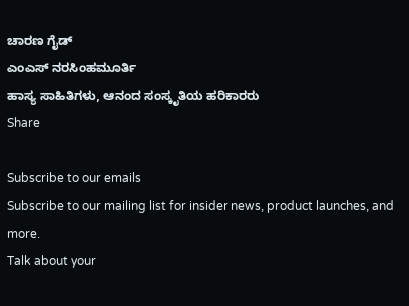ಚಾರಣ ಗೈಡ್
ಎಂಎಸ್ ನರಸಿಂಹಮೂರ್ತಿ
ಹಾಸ್ಯ ಸಾಹಿತಿಗಳು, ಆನಂದ ಸಂಸ್ಕೃತಿಯ ಹರಿಕಾರರು
Share

Subscribe to our emails
Subscribe to our mailing list for insider news, product launches, and more.
Talk about your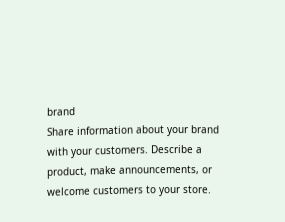brand
Share information about your brand with your customers. Describe a product, make announcements, or welcome customers to your store.